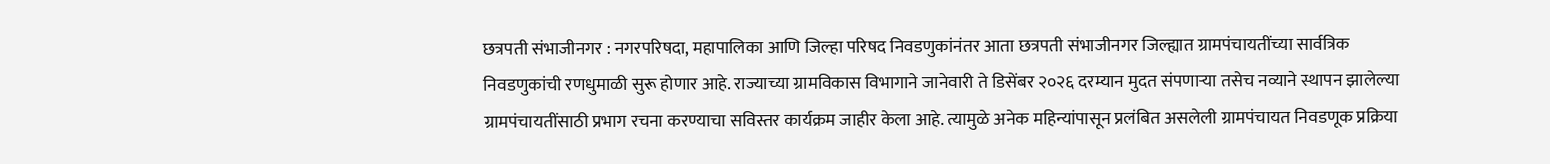छत्रपती संभाजीनगर : नगरपरिषदा, महापालिका आणि जिल्हा परिषद निवडणुकांनंतर आता छत्रपती संभाजीनगर जिल्ह्यात ग्रामपंचायतींच्या सार्वत्रिक निवडणुकांची रणधुमाळी सुरू होणार आहे. राज्याच्या ग्रामविकास विभागाने जानेवारी ते डिसेंबर २०२६ दरम्यान मुदत संपणाऱ्या तसेच नव्याने स्थापन झालेल्या ग्रामपंचायतींसाठी प्रभाग रचना करण्याचा सविस्तर कार्यक्रम जाहीर केला आहे. त्यामुळे अनेक महिन्यांपासून प्रलंबित असलेली ग्रामपंचायत निवडणूक प्रक्रिया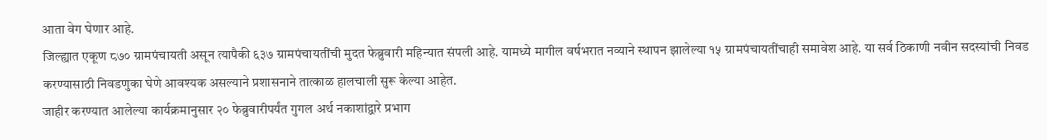आता वेग घेणार आहे.
जिल्ह्यात एकूण ८७० ग्रामपंचायती असून त्यापैकी ६३७ ग्रामपंचायतींची मुदत फेब्रुवारी महिन्यात संपली आहे. यामध्ये मागील वर्षभरात नव्याने स्थापन झालेल्या १५ ग्रामपंचायतींचाही समावेश आहे. या सर्व ठिकाणी नवीन सदस्यांची निवड करण्यासाठी निवडणुका घेणे आवश्यक असल्याने प्रशासनाने तात्काळ हालचाली सुरू केल्या आहेत.
जाहीर करण्यात आलेल्या कार्यक्रमानुसार २० फेब्रुवारीपर्यंत गुगल अर्थ नकाशांद्वारे प्रभाग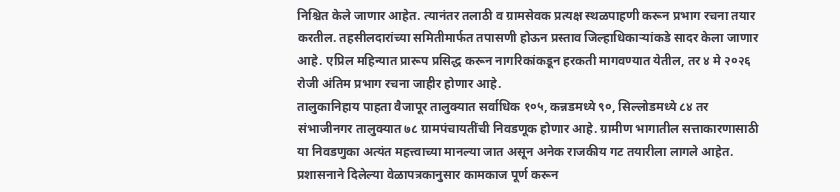निश्चित केले जाणार आहेत. त्यानंतर तलाठी व ग्रामसेवक प्रत्यक्ष स्थळपाहणी करून प्रभाग रचना तयार करतील. तहसीलदारांच्या समितीमार्फत तपासणी होऊन प्रस्ताव जिल्हाधिकाऱ्यांकडे सादर केला जाणार आहे. एप्रिल महिन्यात प्रारूप प्रसिद्ध करून नागरिकांकडून हरकती मागवण्यात येतील, तर ४ मे २०२६ रोजी अंतिम प्रभाग रचना जाहीर होणार आहे.
तालुकानिहाय पाहता वैजापूर तालुक्यात सर्वाधिक १०५, कन्नडमध्ये ९०, सिल्लोडमध्ये ८४ तर संभाजीनगर तालुक्यात ७८ ग्रामपंचायतींची निवडणूक होणार आहे. ग्रामीण भागातील सत्ताकारणासाठी या निवडणुका अत्यंत महत्त्वाच्या मानल्या जात असून अनेक राजकीय गट तयारीला लागले आहेत. प्रशासनाने दिलेल्या वेळापत्रकानुसार कामकाज पूर्ण करून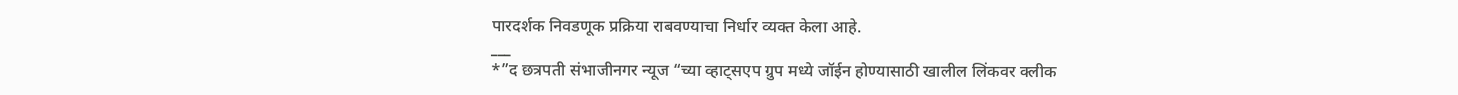पारदर्शक निवडणूक प्रक्रिया राबवण्याचा निर्धार व्यक्त केला आहे.
___
*”द छत्रपती संभाजीनगर न्यूज “च्या व्हाट्सएप ग्रुप मध्ये जॉईन होण्यासाठी खालील लिंकवर क्लीक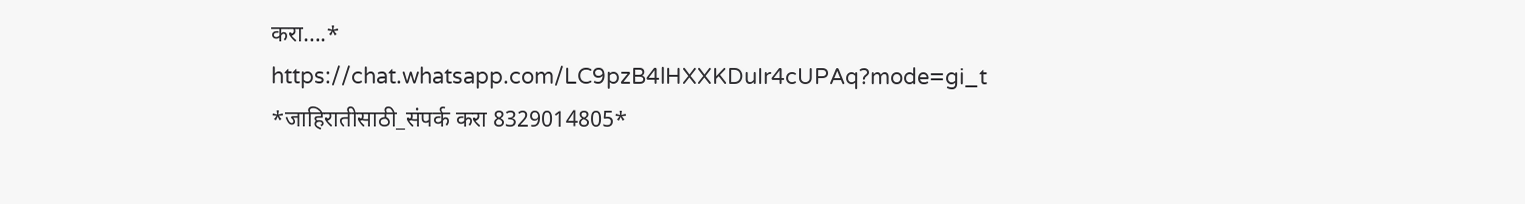करा….*
https://chat.whatsapp.com/LC9pzB4lHXXKDuIr4cUPAq?mode=gi_t
*जाहिरातीसाठी_संपर्क करा 8329014805*